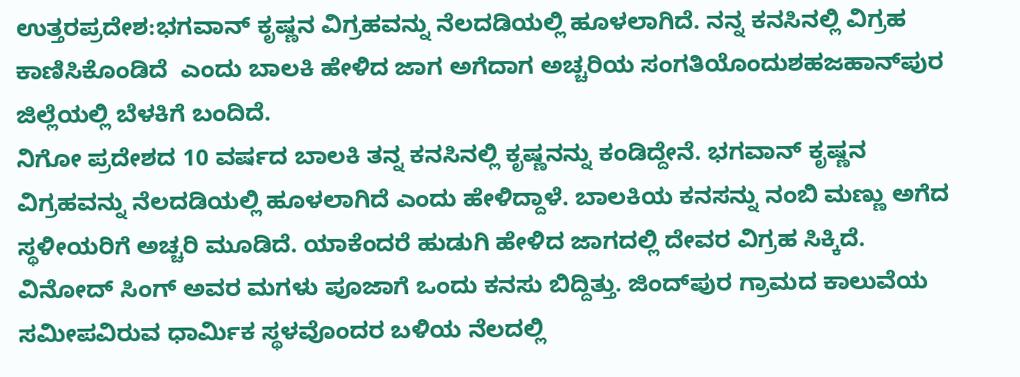ಉತ್ತರಪ್ರದೇಶ:ಭಗವಾನ್ ಕೃಷ್ಣನ ವಿಗ್ರಹವನ್ನು ನೆಲದಡಿಯಲ್ಲಿ ಹೂಳಲಾಗಿದೆ. ನನ್ನ ಕನಸಿನಲ್ಲಿ ವಿಗ್ರಹ ಕಾಣಿಸಿಕೊಂಡಿದೆ  ಎಂದು ಬಾಲಕಿ ಹೇಳಿದ ಜಾಗ ಅಗೆದಾಗ ಅಚ್ಚರಿಯ ಸಂಗತಿಯೊಂದುಶಹಜಹಾನ್‌ಪುರ ಜಿಲ್ಲೆಯಲ್ಲಿ ಬೆಳಕಿಗೆ ಬಂದಿದೆ.
ನಿಗೋ ಪ್ರದೇಶದ 10 ವರ್ಷದ ಬಾಲಕಿ ತನ್ನ ಕನಸಿನಲ್ಲಿ ಕೃಷ್ಣನನ್ನು ಕಂಡಿದ್ದೇನೆ. ಭಗವಾನ್ ಕೃಷ್ಣನ ವಿಗ್ರಹವನ್ನು ನೆಲದಡಿಯಲ್ಲಿ ಹೂಳಲಾಗಿದೆ ಎಂದು ಹೇಳಿದ್ದಾಳೆ. ಬಾಲಕಿಯ ಕನಸನ್ನು ನಂಬಿ ಮಣ್ಣು ಅಗೆದ ಸ್ಥಳೀಯರಿಗೆ ಅಚ್ಚರಿ ಮೂಡಿದೆ. ಯಾಕೆಂದರೆ ಹುಡುಗಿ ಹೇಳಿದ ಜಾಗದಲ್ಲಿ ದೇವರ ವಿಗ್ರಹ ಸಿಕ್ಕಿದೆ.
ವಿನೋದ್ ಸಿಂಗ್ ಅವರ ಮಗಳು ಪೂಜಾಗೆ ಒಂದು ಕನಸು ಬಿದ್ದಿತ್ತು. ಜಿಂದ್‌ಪುರ ಗ್ರಾಮದ ಕಾಲುವೆಯ ಸಮೀಪವಿರುವ ಧಾರ್ಮಿಕ ಸ್ಥಳವೊಂದರ ಬಳಿಯ ನೆಲದಲ್ಲಿ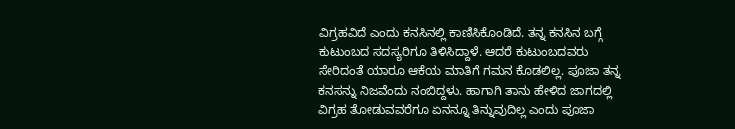ವಿಗ್ರಹವಿದೆ ಎಂದು ಕನಸಿನಲ್ಲಿ ಕಾಣಿಸಿಕೊಂಡಿದೆ. ತನ್ನ ಕನಸಿನ ಬಗ್ಗೆ ಕುಟುಂಬದ ಸದಸ್ಯರಿಗೂ ತಿಳಿಸಿದ್ದಾಳೆ. ಆದರೆ ಕುಟುಂಬದವರು ಸೇರಿದಂತೆ ಯಾರೂ ಆಕೆಯ ಮಾತಿಗೆ ಗಮನ ಕೊಡಲಿಲ್ಲ. ಪೂಜಾ ತನ್ನ ಕನಸನ್ನು ನಿಜವೆಂದು ನಂಬಿದ್ದಳು. ಹಾಗಾಗಿ ತಾನು ಹೇಳಿದ ಜಾಗದಲ್ಲಿ ವಿಗ್ರಹ ತೋಡುವವರೆಗೂ ಏನನ್ನೂ ತಿನ್ನುವುದಿಲ್ಲ ಎಂದು ಪೂಜಾ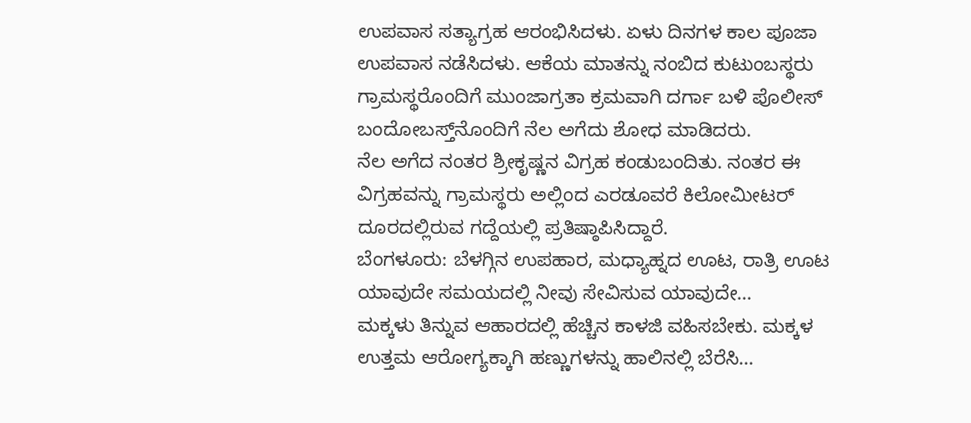ಉಪವಾಸ ಸತ್ಯಾಗ್ರಹ ಆರಂಭಿಸಿದಳು. ಏಳು ದಿನಗಳ ಕಾಲ ಪೂಜಾ ಉಪವಾಸ ನಡೆಸಿದಳು. ಆಕೆಯ ಮಾತನ್ನು ನಂಬಿದ ಕುಟುಂಬಸ್ಥರು ಗ್ರಾಮಸ್ಥರೊಂದಿಗೆ ಮುಂಜಾಗ್ರತಾ ಕ್ರಮವಾಗಿ ದರ್ಗಾ ಬಳಿ ಪೊಲೀಸ್ ಬಂದೋಬಸ್ತ್‌ನೊಂದಿಗೆ ನೆಲ ಅಗೆದು ಶೋಧ ಮಾಡಿದರು.
ನೆಲ ಅಗೆದ ನಂತರ ಶ್ರೀಕೃಷ್ಣನ ವಿಗ್ರಹ ಕಂಡುಬಂದಿತು. ನಂತರ ಈ ವಿಗ್ರಹವನ್ನು ಗ್ರಾಮಸ್ಥರು ಅಲ್ಲಿಂದ ಎರಡೂವರೆ ಕಿಲೋಮೀಟರ್ ದೂರದಲ್ಲಿರುವ ಗದ್ದೆಯಲ್ಲಿ ಪ್ರತಿಷ್ಠಾಪಿಸಿದ್ದಾರೆ.
ಬೆಂಗಳೂರು: ಬೆಳಗ್ಗಿನ ಉಪಹಾರ, ಮಧ್ಯಾಹ್ನದ ಊಟ, ರಾತ್ರಿ ಊಟ ಯಾವುದೇ ಸಮಯದಲ್ಲಿ ನೀವು ಸೇವಿಸುವ ಯಾವುದೇ…
ಮಕ್ಕಳು ತಿನ್ನುವ ಆಹಾರದಲ್ಲಿ ಹೆಚ್ಚಿನ ಕಾಳಜಿ ವಹಿಸಬೇಕು. ಮಕ್ಕಳ ಉತ್ತಮ ಆರೋಗ್ಯಕ್ಕಾಗಿ ಹಣ್ಣುಗಳನ್ನು ಹಾಲಿನಲ್ಲಿ ಬೆರೆಸಿ…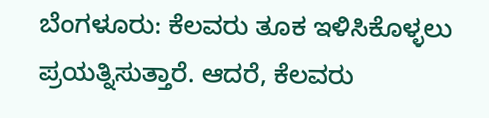ಬೆಂಗಳೂರು: ಕೆಲವರು ತೂಕ ಇಳಿಸಿಕೊಳ್ಳಲು ಪ್ರಯತ್ನಿಸುತ್ತಾರೆ. ಆದರೆ, ಕೆಲವರು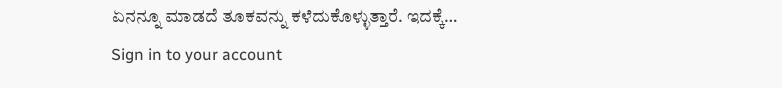ಏನನ್ನೂ ಮಾಡದೆ ತೂಕವನ್ನು ಕಳೆದುಕೊಳ್ಳುತ್ತಾರೆ. ಇದಕ್ಕೆ…
Sign in to your account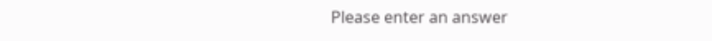Please enter an answer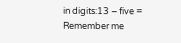in digits:13 − five =
Remember me